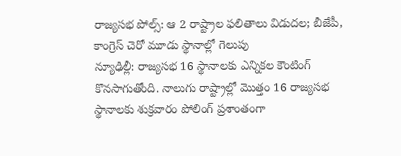రాజ్యసభ పోల్స్: ఆ 2 రాష్ట్రాల ఫలితాలు విడుదల; బీజేపీ, కాంగ్రెస్ చెరో మూడు స్థానాల్లో గెలుపు
న్యూఢిల్లీ: రాజ్యసభ 16 స్థానాలకు ఎన్నికల కౌంటింగ్ కొనసాగుతోంది. నాలుగు రాష్ట్రాల్లో మొత్తం 16 రాజ్యసభ స్థానాలకు శుక్రవారం పోలింగ్ ప్రశాంతంగా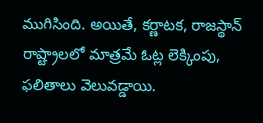ముగిసింది. అయితే, కర్ణాటక, రాజస్థాన్ రాష్ట్రాలలో మాత్రమే ఓట్ల లెక్కింపు, ఫలితాలు వెలువడ్డాయి.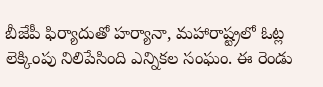బీజేపీ ఫిర్యాదుతో హర్యానా, మహారాష్ట్రలో ఓట్ల లెక్కింపు నిలిపేసింది ఎన్నికల సంఘం. ఈ రెండు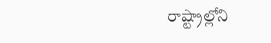రాష్ట్రాల్లోని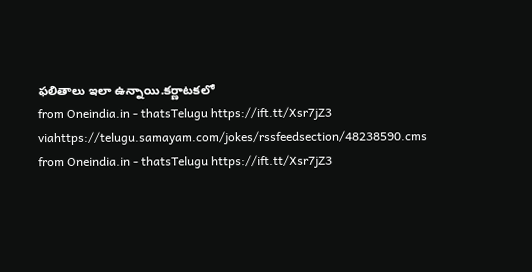ఫలితాలు ఇలా ఉన్నాయి.కర్ణాటకలో
from Oneindia.in - thatsTelugu https://ift.tt/Xsr7jZ3
viahttps://telugu.samayam.com/jokes/rssfeedsection/48238590.cms
from Oneindia.in - thatsTelugu https://ift.tt/Xsr7jZ3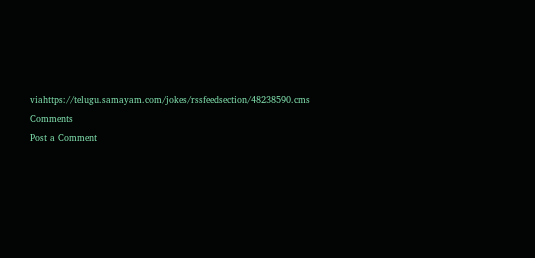viahttps://telugu.samayam.com/jokes/rssfeedsection/48238590.cms
Comments
Post a Comment